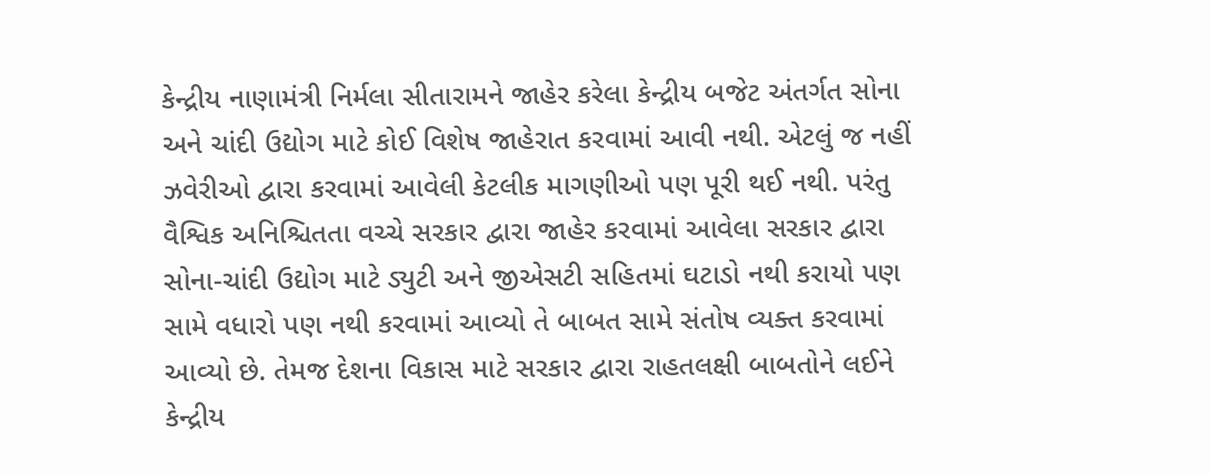કેન્દ્રીય નાણામંત્રી નિર્મલા સીતારામને જાહેર કરેલા કેન્દ્રીય બજેટ અંતર્ગત સોના અને ચાંદી ઉદ્યોગ માટે કોઈ વિશેષ જાહેરાત કરવામાં આવી નથી. એટલું જ નહીં ઝવેરીઓ દ્વારા કરવામાં આવેલી કેટલીક માગણીઓ પણ પૂરી થઈ નથી. પરંતુ વૈશ્વિક અનિશ્ચિતતા વચ્ચે સરકાર દ્વારા જાહેર કરવામાં આવેલા સરકાર દ્વારા સોના-ચાંદી ઉદ્યોગ માટે ડ્યુટી અને જીએસટી સહિતમાં ઘટાડો નથી કરાયો પણ સામે વધારો પણ નથી કરવામાં આવ્યો તે બાબત સામે સંતોષ વ્યક્ત કરવામાં આવ્યો છે. તેમજ દેશના વિકાસ માટે સરકાર દ્વારા રાહતલક્ષી બાબતોને લઈને કેન્દ્રીય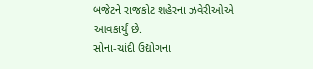બજેટને રાજકોટ શહેરના ઝવેરીઓએ આવકાર્યું છે.
સોના-ચાંદી ઉદ્યોગના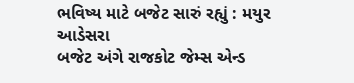ભવિષ્ય માટે બજેટ સારું રહ્યું : મયુર આડેસરા
બજેટ અંગે રાજકોટ જેમ્સ એન્ડ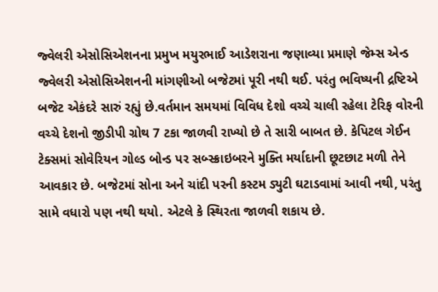જ્વેલરી એસોસિએશનના પ્રમુખ મયુરભાઈ આડેશરાના જણાવ્યા પ્રમાણે જેમ્સ એન્ડ જ્વેલરી એસોસિએશનની માંગણીઓ બજેટમાં પૂરી નથી થઈ. પરંતુ ભવિષ્યની દ્રષ્ટિએ બજેટ એકંદરે સારું રહ્યું છે.વર્તમાન સમયમાં વિવિધ દેશો વચ્ચે ચાલી રહેલા ટેરિફ વોરની વચ્ચે દેશનો જીડીપી ગ્રોથ 7 ટકા જાળવી રાખ્યો છે તે સારી બાબત છે. કેપિટલ ગેઈન ટેક્સમાં સોવેરિયન ગોલ્ડ બોન્ડ પર સબ્સ્ક્રાઇબરને મુક્તિ મર્યાદાની છૂટછાટ મળી તેને આવકાર છે. બજેટમાં સોના અને ચાંદી પરની કસ્ટમ ડ્યુટી ઘટાડવામાં આવી નથી, પરંતુ સામે વધારો પણ નથી થયો. એટલે કે સ્થિરતા જાળવી શકાય છે.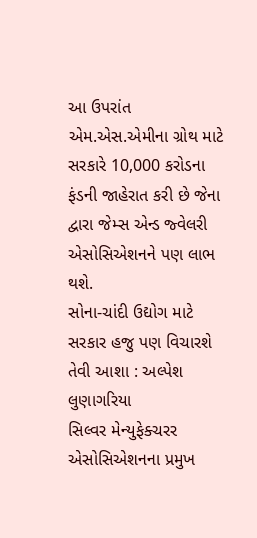આ ઉપરાંત એમ.એસ.એમીના ગ્રોથ માટે સરકારે 10,000 કરોડના ફંડની જાહેરાત કરી છે જેના દ્વારા જેમ્સ એન્ડ જ્વેલરી એસોસિએશનને પણ લાભ થશે.
સોના-ચાંદી ઉદ્યોગ માટે સરકાર હજુ પણ વિચારશે તેવી આશા : અલ્પેશ લુણાગરિયા
સિલ્વર મેન્યુફેક્ચરર એસોસિએશનના પ્રમુખ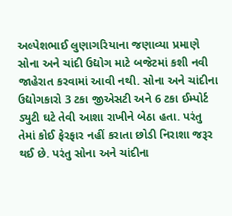અલ્પેશભાઈ લુણાગરિયાના જણાવ્યા પ્રમાણે સોના અને ચાંદી ઉદ્યોગ માટે બજેટમાં કશી નવી જાહેરાત કરવામાં આવી નથી. સોના અને ચાંદીના ઉદ્યોગકારો 3 ટકા જીએસટી અને 6 ટકા ઈમ્પોર્ટ ડ્યુટી ઘટે તેવી આશા રાખીને બેઠા હતા. પરંતુ તેમાં કોઈ ફેરફાર નહીં કરાતા છોડી નિરાશા જરૂર થઈ છે. પરંતુ સોના અને ચાંદીના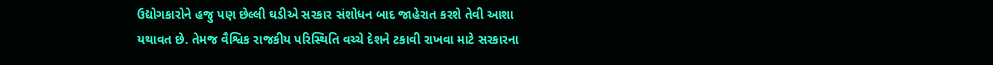ઉદ્યોગકારોને હજુ પણ છેલ્લી ઘડીએ સરકાર સંશોધન બાદ જાહેરાત કરશે તેવી આશા યથાવત છે. તેમજ વૈશ્વિક રાજકીય પરિસ્થિતિ વચ્ચે દેશને ટકાવી રાખવા માટે સરકારના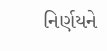નિર્ણયને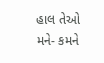હાલ તેઓ મને- કમને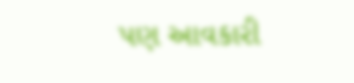પણ આવકારી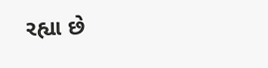રહ્યા છે